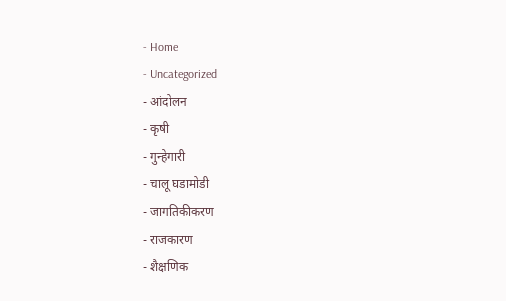- Home
- Uncategorized
- आंदोलन
- कृषी
- गुन्हेगारी
- चालू घडामोडी
- जागतिकीकरण
- राजकारण
- शैक्षणिक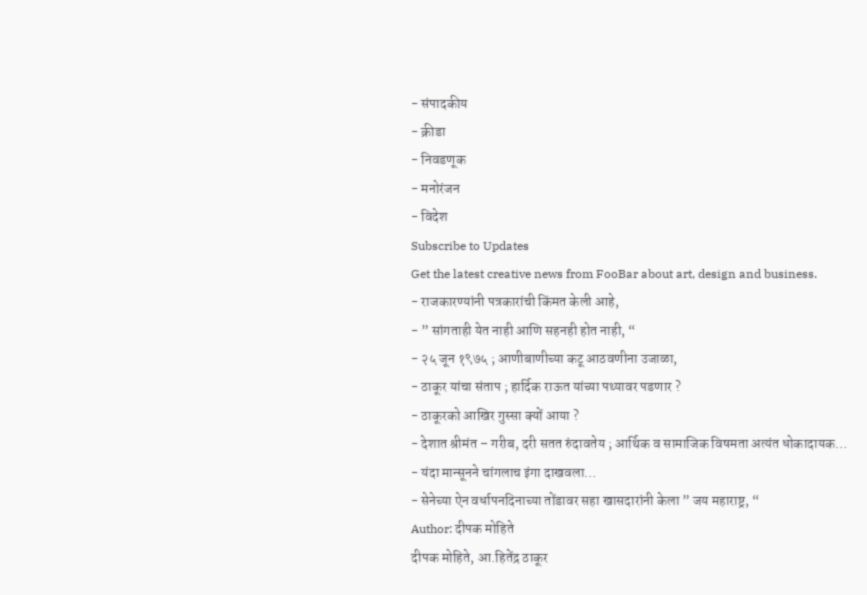- संपादकीय
- क्रीडा
- निवडणूक
- मनोरंजन
- विदेश
Subscribe to Updates
Get the latest creative news from FooBar about art, design and business.
- राजकारण्यांनी पत्रकारांची किंमत केली आहे,
- ” सांगताही येत नाही आणि सहनही होत नाही, “
- २५ जून १९७५ ; आणीबाणीच्या कटू आठवणीना उजाळा,
- ठाकूर यांचा संताप ; हार्दिक राऊत यांच्या पथ्यावर पडणार ?
- ठाकूरको आखिर गुस्सा क्यों आया ?
- देशात श्रीमंत – गरीब, दरी सतत रुंदावतेय ; आर्थिक व सामाजिक विषमता अत्यंत धोकादायक…
- यंदा मान्सूनने चांगलाच इंगा दाखवला…
- सेनेच्या ऐन वर्धापनदिनाच्या तोंडावर सहा खासदारांनी केला ” जय महाराष्ट्र, “
Author: दीपक मोहिते
दीपक मोहिते, आ.हितेंद्र ठाकूर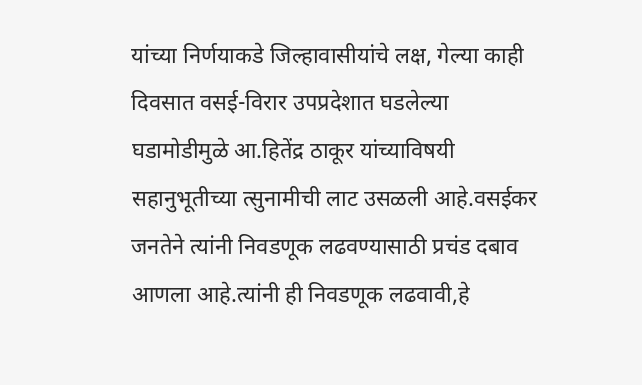यांच्या निर्णयाकडे जिल्हावासीयांचे लक्ष, गेल्या काही दिवसात वसई-विरार उपप्रदेशात घडलेल्या घडामोडीमुळे आ.हितेंद्र ठाकूर यांच्याविषयी सहानुभूतीच्या त्सुनामीची लाट उसळली आहे.वसईकर जनतेने त्यांनी निवडणूक लढवण्यासाठी प्रचंड दबाव आणला आहे.त्यांनी ही निवडणूक लढवावी,हे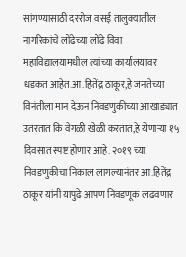सांगण्यासाठी दररोज वसई तालुक्यातील नागरिकांचे लोंढेच्या लोंढे विवा महाविद्यालयामधील त्यांच्या कार्यालयावर धडकत आहेत.आ.हितेंद्र ठाकूर,हे जनतेच्या विनंतीला मान देऊन निवडणुकीच्या आखाड्यात उतरतात कि वेगळी खेळी करतात,हे येणाऱ्या १५ दिवसात स्पष्ट होणार आहे. २०१९ च्या निवडणुकीचा निकाल लागल्यानंतर आ.हितेंद्र ठाकूर यांनी यापुढे आपण निवडणूक लढवणार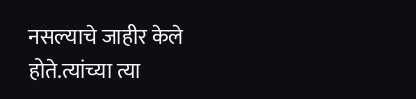नसल्याचे जाहीर केले होते.त्यांच्या त्या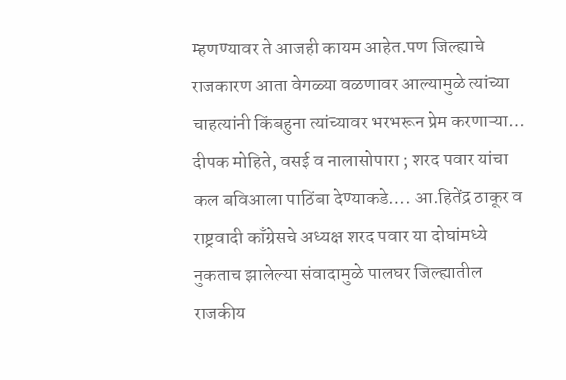म्हणण्यावर ते आजही कायम आहेत.पण जिल्ह्याचे राजकारण आता वेगळ्या वळणावर आल्यामुळे त्यांच्या चाहत्यांनी किंबहुना त्यांच्यावर भरभरून प्रेम करणाऱ्या…
दीपक मोहिते, वसई व नालासोपारा ; शरद पवार यांचा कल बविआला पाठिंबा देण्याकडे…. आ.हितेंद्र ठाकूर व राष्ट्रवादी काँग्रेसचे अध्यक्ष शरद पवार या दोघांमध्ये नुकताच झालेल्या संवादामुळे पालघर जिल्ह्यातील राजकीय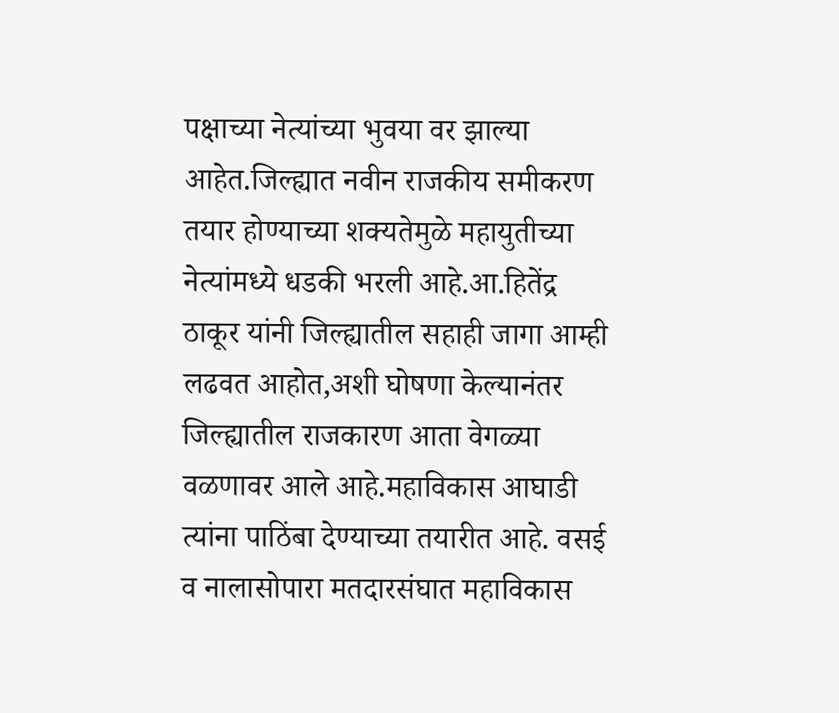पक्षाच्या नेत्यांच्या भुवया वर झाल्या आहेत.जिल्ह्यात नवीन राजकीय समीकरण तयार होण्याच्या शक्यतेमुळे महायुतीच्या नेत्यांमध्ये धडकी भरली आहे.आ.हितेंद्र ठाकूर यांनी जिल्ह्यातील सहाही जागा आम्ही लढवत आहोत,अशी घोषणा केल्यानंतर जिल्ह्यातील राजकारण आता वेगळ्या वळणावर आले आहे.महाविकास आघाडी त्यांना पाठिंबा देण्याच्या तयारीत आहे. वसई व नालासोपारा मतदारसंघात महाविकास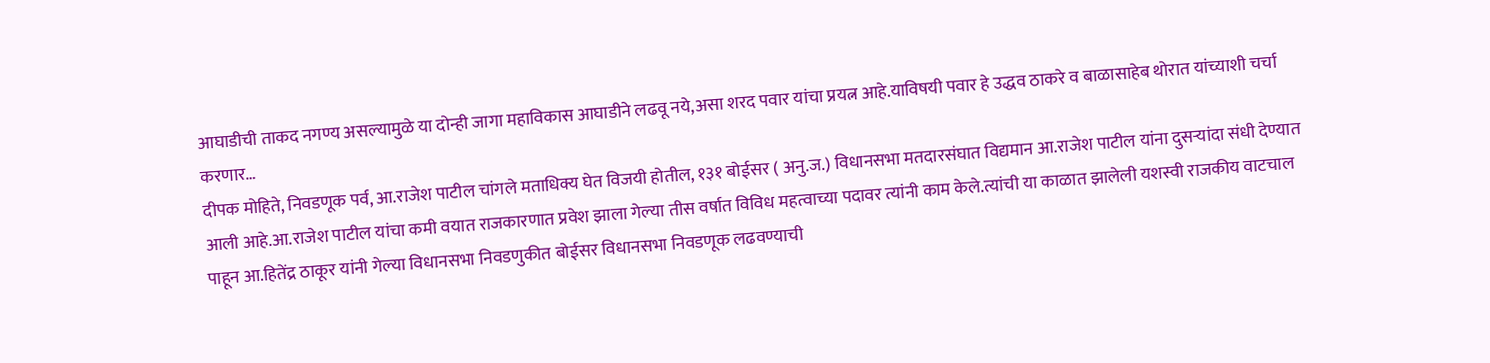आघाडीची ताकद नगण्य असल्यामुळे या दोन्ही जागा महाविकास आघाडीने लढवू नये,असा शरद पवार यांचा प्रयत्न आहे.याविषयी पवार हे उद्धव ठाकरे व बाळासाहेब थोरात यांच्याशी चर्चा करणार…
दीपक मोहिते, निवडणूक पर्व, आ.राजेश पाटील चांगले मताधिक्य घेत विजयी होतील, १३१ बोईसर ( अनु.ज.) विधानसभा मतदारसंघात विद्यमान आ.राजेश पाटील यांना दुसऱ्यांदा संधी देण्यात आली आहे.आ.राजेश पाटील यांचा कमी वयात राजकारणात प्रवेश झाला गेल्या तीस वर्षात विविध महत्वाच्या पदावर त्यांनी काम केले.त्यांची या काळात झालेली यशस्वी राजकीय वाटचाल पाहून आ.हितेंद्र ठाकूर यांनी गेल्या विधानसभा निवडणुकीत बोईसर विधानसभा निवडणूक लढवण्याची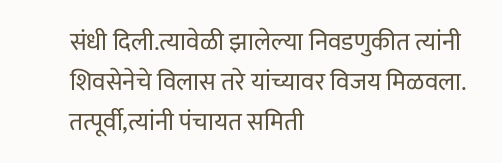संधी दिली.त्यावेळी झालेल्या निवडणुकीत त्यांनी शिवसेनेचे विलास तरे यांच्यावर विजय मिळवला. तत्पूर्वी,त्यांनी पंचायत समिती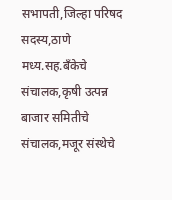सभापती,जिल्हा परिषद सदस्य,ठाणे मध्य.सह.बँकेचे संचालक,कृषी उत्पन्न बाजार समितीचे संचालक,मजूर संस्थेचे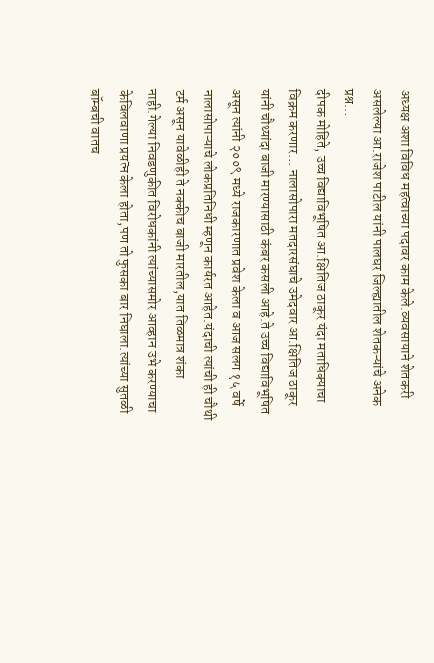अध्यक्ष अशा विविध महत्वाच्या पदावर काम केले.व्यवसायाने शेतकरी असलेल्या आ.राजेश पाटील यांनी पालघर जिल्ह्यातील शेतकऱ्यांचे अनेक प्रश्न…
दीपक मोहिते, उच्च विद्याविभूषित आ.क्षितिज ठाकूर यंदा मताधिक्याचा विक्रम करणार… नालासोपारा मतदारसंघाचे उमेदवार आ.क्षितिज ठाकूर यांनी चौथ्यांदा बाजी मारण्यासाठी कंबर कसली आहे.ते उच्च विद्याविभूषित असून त्यांनी २००९ मध्ये राजकारणात प्रवेश केला व आज सलग १५ वर्षे नालासोपाऱ्याचे लोकप्रतिनिधी म्हणून कार्यरत आहेत.यंदाची त्यांची ही चौथी टर्म असून यावेळीही ते नक्कीच बाजी मारतील,यात तिळमात्र शंका नाही.गेल्या निवडणुकीत विरोधकांनी त्यांच्यासमोर आव्हान उभे करण्याचा केविलवाणा प्रयत्न केला होता,पण तो फुसका बार निघाला.त्यांच्या सुतळी बॉम्बची वातच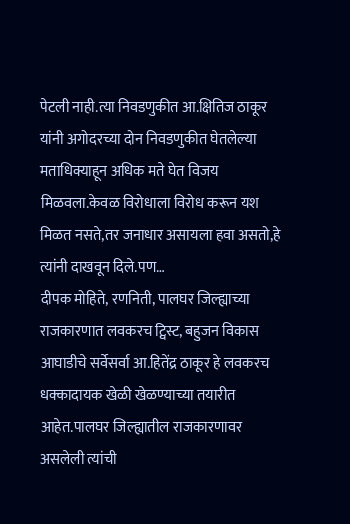पेटली नाही.त्या निवडणुकीत आ.क्षितिज ठाकूर यांनी अगोदरच्या दोन निवडणुकीत घेतलेल्या मताधिक्याहून अधिक मते घेत विजय मिळवला.केवळ विरोधाला विरोध करून यश मिळत नसते,तर जनाधार असायला हवा असतो,हे त्यांनी दाखवून दिले.पण…
दीपक मोहिते, रणनिती, पालघर जिल्ह्याच्या राजकारणात लवकरच ट्विस्ट, बहुजन विकास आघाडीचे सर्वेसर्वा आ.हितेंद्र ठाकूर हे लवकरच धक्कादायक खेळी खेळण्याच्या तयारीत आहेत.पालघर जिल्ह्यातील राजकारणावर असलेली त्यांची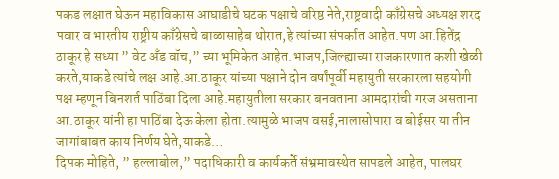पकड लक्षात घेऊन महाविकास आघाडीचे घटक पक्षाचे वरिष्ठ नेते,राष्ट्रवादी काँग्रेसचे अध्यक्ष शरद पवार व भारतीय राष्ट्रीय काँग्रेसचे बाळासाहेब थोरात,हे त्यांच्या संपर्कात आहेत.पण आ.हितेंद्र ठाकूर हे सध्या ” वेट अँड वॉच,” च्या भूमिकेत आहेत.भाजप,जिल्ह्याच्या राजकारणात कशी खेळी करते,याकडे त्यांचे लक्ष आहे.आ.ठाकूर यांच्या पक्षाने दोन वर्षांपूर्वी महायुती सरकारला सहयोगी पक्ष म्हणून बिनशर्त पाठिंबा दिला आहे.महायुतीला सरकार बनवताना आमदारांची गरज असताना आ.ठाकूर यांनी हा पाठिंबा देऊ केला होता.त्यामुळे भाजप वसई,नालासोपारा व बोईसर या तीन जागांबाबत काय निर्णय घेते,याकडे…
दिपक मोहिते, ” हल्लाबोल,” पदाधिकारी व कार्यकर्ते संभ्रमावस्थेत सापडले आहेत, पालघर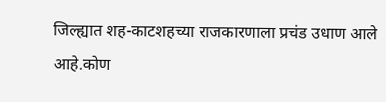जिल्ह्यात शह-काटशहच्या राजकारणाला प्रचंड उधाण आले आहे.कोण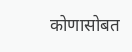कोणासोबत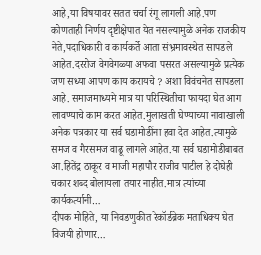आहे,या विषयावर सतत चर्चा रंगू लागली आहे.पण कोणताही निर्णय दृष्टीक्षेपात येत नसल्यामुळे अनेक राजकीय नेते,पदाधिकारी व कार्यकर्ते आता संभ्रमावस्थेत सापडले आहेत.दररोज वेगवेगळ्या अफवा पसरत असल्यामुळे प्रत्येक जण सध्या आपण काय करायचे ? अशा विवंचनेत सापडला आहे. समाजमाध्यमे मात्र या परिस्थितीचा फायदा घेत आग लावण्याचे काम करत आहेत.मुलाखती घेण्याच्या नावाखाली अनेक पत्रकार या सर्व घडामोडींना हवा देत आहेत.त्यामुळे समज व गैरसमज वाढू लागले आहेत.या सर्व घडामोडीबाबत आ.हितेंद्र ठाकूर व माजी महापौर राजीव पाटील हे दोघेही चकार शब्द बोलायला तयार नाहीत.मात्र त्यांच्या कार्यकर्त्यानी…
दीपक मोहिते, या निवडणुकीत रेकॉर्डब्रेक मताधिक्य घेत विजयी होणार…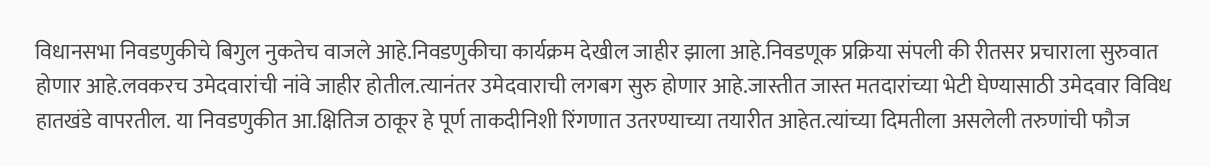विधानसभा निवडणुकीचे बिगुल नुकतेच वाजले आहे.निवडणुकीचा कार्यक्रम देखील जाहीर झाला आहे.निवडणूक प्रक्रिया संपली की रीतसर प्रचाराला सुरुवात होणार आहे.लवकरच उमेदवारांची नांवे जाहीर होतील.त्यानंतर उमेदवाराची लगबग सुरु होणार आहे.जास्तीत जास्त मतदारांच्या भेटी घेण्यासाठी उमेदवार विविध हातखंडे वापरतील. या निवडणुकीत आ.क्षितिज ठाकूर हे पूर्ण ताकदीनिशी रिंगणात उतरण्याच्या तयारीत आहेत.त्यांच्या दिमतीला असलेली तरुणांची फौज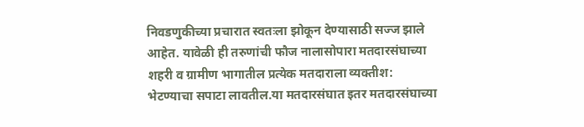निवडणुकीच्या प्रचारात स्वतःला झोकून देण्यासाठी सज्ज झाले आहेत. यावेळी ही तरुणांची फौज नालासोपारा मतदारसंघाच्या शहरी व ग्रामीण भागातील प्रत्येक मतदाराला व्यक्तीश: भेटण्याचा सपाटा लावतील.या मतदारसंघात इतर मतदारसंघाच्या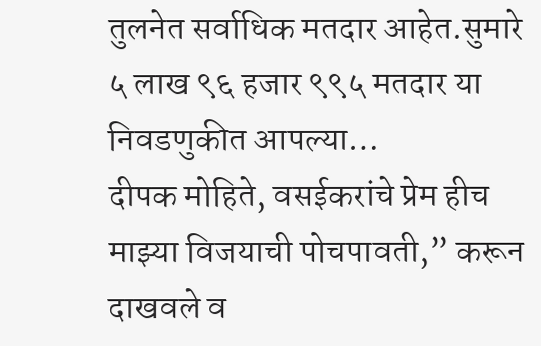तुलनेत सर्वाधिक मतदार आहेत.सुमारे ५ लाख ९६ हजार ९९५ मतदार या निवडणुकीत आपल्या…
दीपक मोहिते, वसईकरांचे प्रेम हीच माझ्या विजयाची पोचपावती,” करून दाखवले व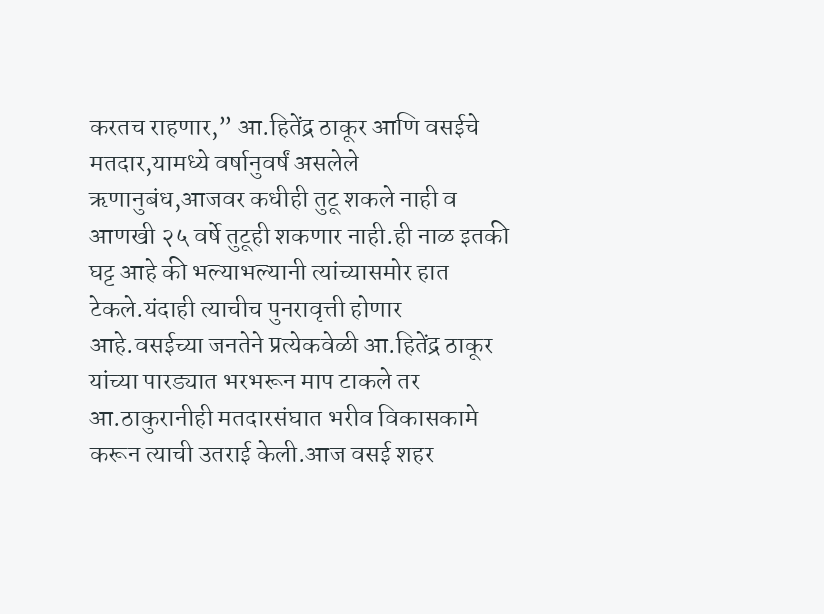करतच राहणार,” आ.हितेंद्र ठाकूर आणि वसईचे मतदार,यामध्ये वर्षानुवर्षं असलेले ऋणानुबंध,आजवर कधीही तुटू शकले नाही व आणखी २५ वर्षे तुटूही शकणार नाही.ही नाळ इतकी घट्ट आहे की भल्याभल्यानी त्यांच्यासमोर हात टेकले.यंदाही त्याचीच पुनरावृत्ती होणार आहे.वसईच्या जनतेने प्रत्येकवेळी आ.हितेंद्र ठाकूर यांच्या पारड्यात भरभरून माप टाकले तर आ.ठाकुरानीही मतदारसंघात भरीव विकासकामे करून त्याची उतराई केली.आज वसई शहर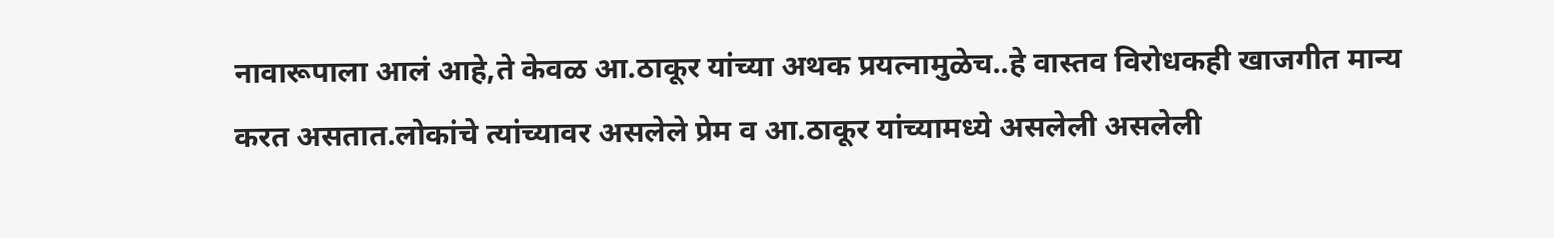नावारूपाला आलं आहे,ते केवळ आ.ठाकूर यांच्या अथक प्रयत्नामुळेच..हे वास्तव विरोधकही खाजगीत मान्य करत असतात.लोकांचे त्यांच्यावर असलेले प्रेम व आ.ठाकूर यांच्यामध्ये असलेली असलेली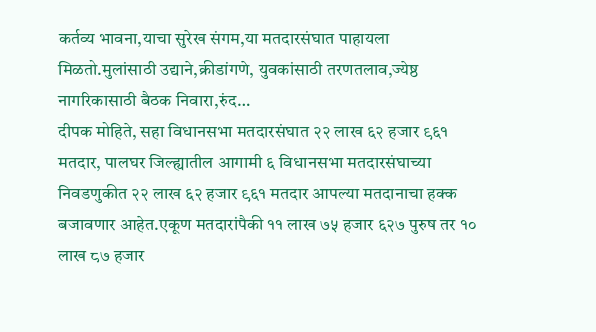कर्तव्य भावना,याचा सुरेख संगम,या मतदारसंघात पाहायला मिळतो.मुलांसाठी उद्याने,क्रीडांगणे, युवकांसाठी तरणतलाव,ज्येष्ठ नागरिकासाठी बैठक निवारा,रुंद…
दीपक मोहिते, सहा विधानसभा मतदारसंघात २२ लाख ६२ हजार ९६१ मतदार, पालघर जिल्ह्यातील आगामी ६ विधानसभा मतदारसंघाच्या निवडणुकीत २२ लाख ६२ हजार ९६१ मतदार आपल्या मतदानाचा हक्क बजावणार आहेत.एकूण मतदारांपैकी ११ लाख ७५ हजार ६२७ पुरुष तर १० लाख ८७ हजार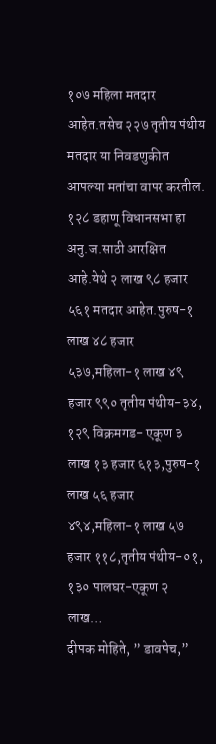१०७ महिला मतदार आहेत.तसेच २२७ तृतीय पंथीय मतदार या निवडणुकीत आपल्या मतांचा वापर करतील. १२८ डहाणू विधानसभा हा अनु.ज.साठी आरक्षित आहे.येथे २ लाख ९८ हजार ५६१ मतदार आहेत.पुरुष-१ लाख ४८ हजार ५३७,महिला-१ लाख ४९ हजार ९९० तृतीय पंथीय-३४, १२९ विक्रमगड- एकूण ३ लाख १३ हजार ६१३,पुरुष-१ लाख ५६ हजार ४९४,महिला-१ लाख ५७ हजार ११८,तृतीय पंथीय-०१, १३० पालघर-एकूण २ लाख…
दीपक मोहिते, ” डावपेच,”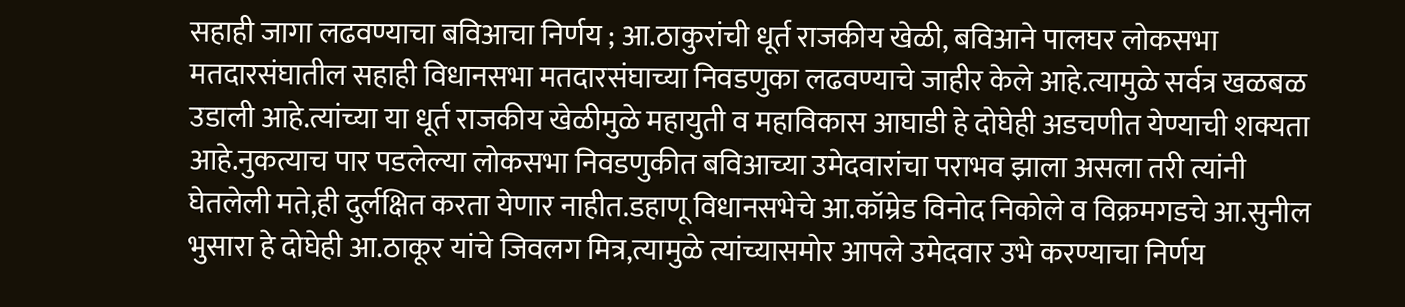सहाही जागा लढवण्याचा बविआचा निर्णय ; आ.ठाकुरांची धूर्त राजकीय खेळी, बविआने पालघर लोकसभा मतदारसंघातील सहाही विधानसभा मतदारसंघाच्या निवडणुका लढवण्याचे जाहीर केले आहे.त्यामुळे सर्वत्र खळबळ उडाली आहे.त्यांच्या या धूर्त राजकीय खेळीमुळे महायुती व महाविकास आघाडी हे दोघेही अडचणीत येण्याची शक्यता आहे.नुकत्याच पार पडलेल्या लोकसभा निवडणुकीत बविआच्या उमेदवारांचा पराभव झाला असला तरी त्यांनी घेतलेली मते,ही दुर्लक्षित करता येणार नाहीत.डहाणू विधानसभेचे आ.कॉम्रेड विनोद निकोले व विक्रमगडचे आ.सुनील भुसारा हे दोघेही आ.ठाकूर यांचे जिवलग मित्र,त्यामुळे त्यांच्यासमोर आपले उमेदवार उभे करण्याचा निर्णय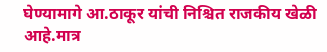घेण्यामागे आ.ठाकूर यांची निश्चित राजकीय खेळी आहे.मात्र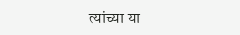त्यांच्या या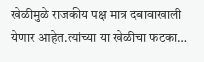खेळीमुळे राजकीय पक्ष मात्र दबावाखाली येणार आहेत.त्यांच्या या खेळीचा फटका…